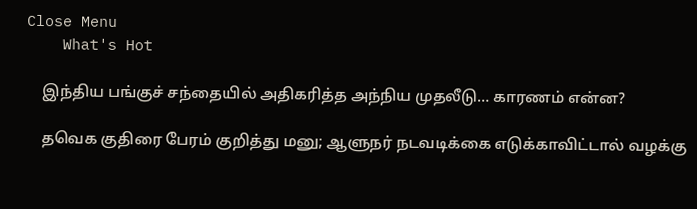Close Menu
    What's Hot

    இந்திய பங்குச் சந்தையில் அதிகரித்த அந்நிய முதலீடு… காரணம் என்ன?

    தவெக குதிரை பேரம் குறித்து மனு; ஆளுநர் நடவடிக்கை எடுக்காவிட்டால் வழக்கு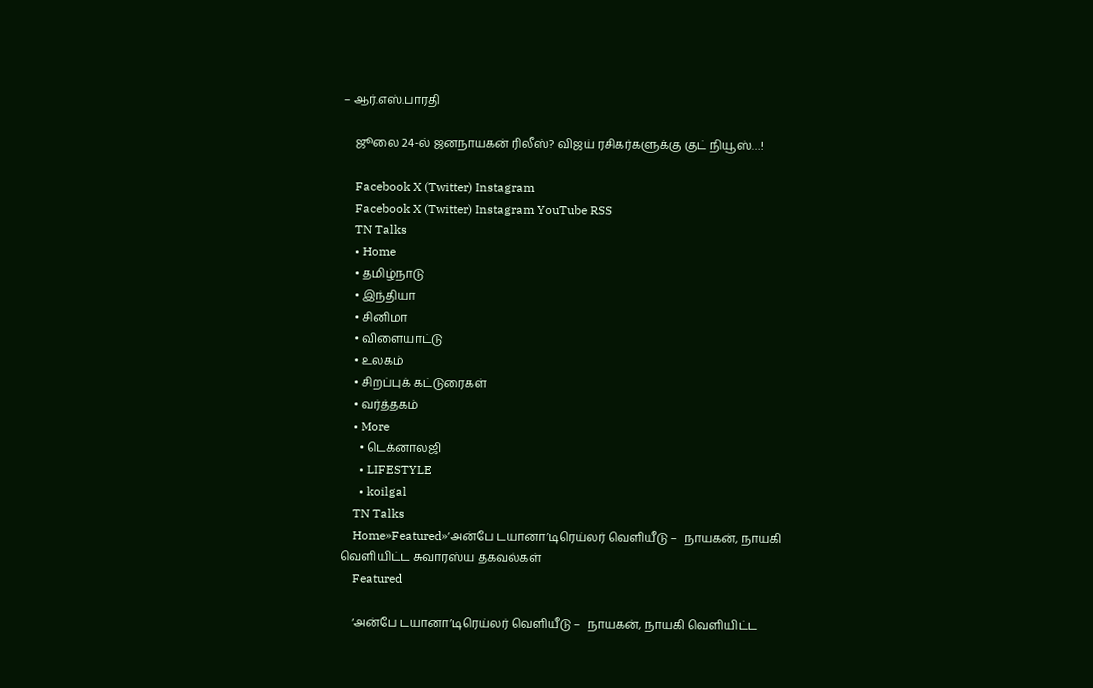– ஆர்.எஸ்.பாரதி

    ஜூலை 24-ல் ஜனநாயகன் ரிலீஸ்? விஜய் ரசிகர்களுக்கு குட் நியூஸ்…!

    Facebook X (Twitter) Instagram
    Facebook X (Twitter) Instagram YouTube RSS
    TN Talks
    • Home
    • தமிழ்நாடு
    • இந்தியா
    • சினிமா
    • விளையாட்டு
    • உலகம்
    • சிறப்புக் கட்டுரைகள்
    • வர்த்தகம்
    • More
      • டெக்னாலஜி
      • LIFESTYLE
      • koilgal
    TN Talks
    Home»Featured»‘அன்பே டயானா’டிரெய்லர் வெளியீடு –  நாயகன், நாயகி வெளியிட்ட சுவாரஸ்ய தகவல்கள்
    Featured

    ‘அன்பே டயானா’டிரெய்லர் வெளியீடு –  நாயகன், நாயகி வெளியிட்ட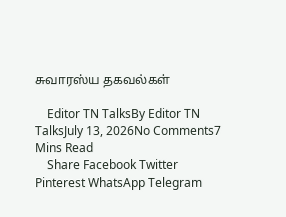சுவாரஸ்ய தகவல்கள்

    Editor TN TalksBy Editor TN TalksJuly 13, 2026No Comments7 Mins Read
    Share Facebook Twitter Pinterest WhatsApp Telegram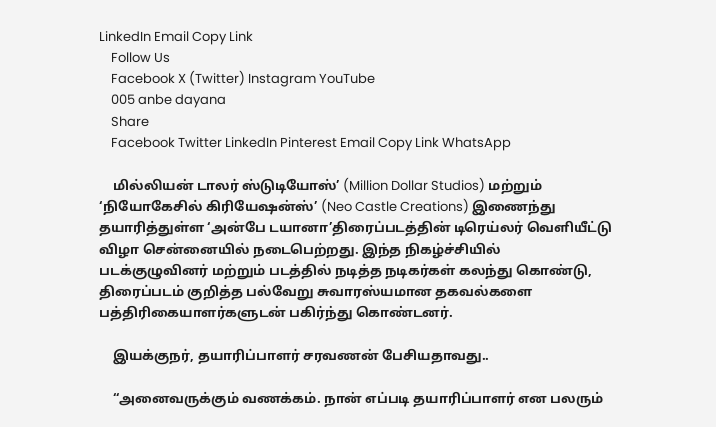LinkedIn Email Copy Link
    Follow Us
    Facebook X (Twitter) Instagram YouTube
    005 anbe dayana
    Share
    Facebook Twitter LinkedIn Pinterest Email Copy Link WhatsApp

    மில்லியன் டாலர் ஸ்டுடியோஸ்’ (Million Dollar Studios) மற்றும் ‘நியோகேசில் கிரியேஷன்ஸ்’ (Neo Castle Creations) இணைந்து தயாரித்துள்ள ‘அன்பே டயானா’திரைப்படத்தின் டிரெய்லர் வெளியீட்டு விழா சென்னையில் நடைபெற்றது. இந்த நிகழ்ச்சியில் படக்குழுவினர் மற்றும் படத்தில் நடித்த நடிகர்கள் கலந்து கொண்டு, திரைப்படம் குறித்த பல்வேறு சுவாரஸ்யமான தகவல்களை பத்திரிகையாளர்களுடன் பகிர்ந்து கொண்டனர்.

    இயக்குநர், தயாரிப்பாளர் சரவணன் பேசியதாவது..

    “அனைவருக்கும் வணக்கம். நான் எப்படி தயாரிப்பாளர் என பலரும்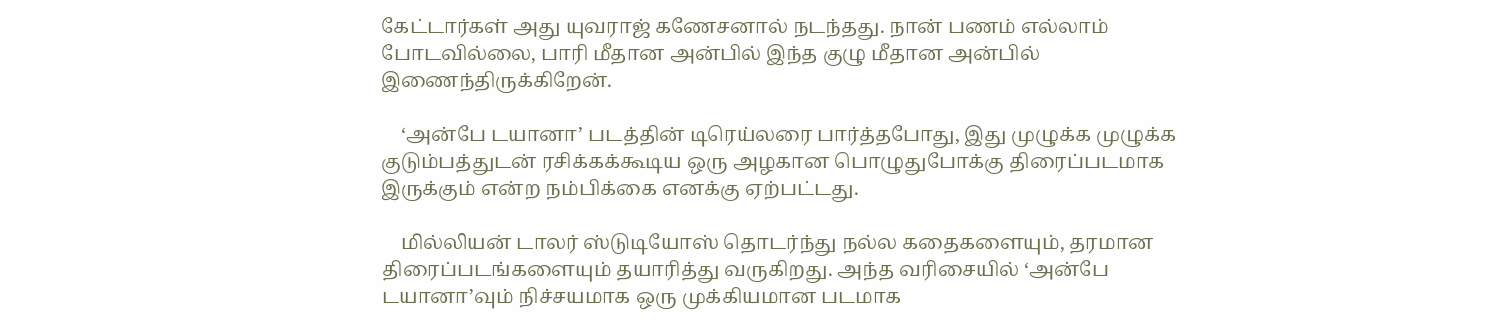கேட்டார்கள் அது யுவராஜ் கணேசனால் நடந்தது. நான் பணம் எல்லாம் போடவில்லை, பாரி மீதான அன்பில் இந்த குழு மீதான அன்பில் இணைந்திருக்கிறேன்.

    ‘அன்பே டயானா’ படத்தின் டிரெய்லரை பார்த்தபோது, இது முழுக்க முழுக்க குடும்பத்துடன் ரசிக்கக்கூடிய ஒரு அழகான பொழுதுபோக்கு திரைப்படமாக இருக்கும் என்ற நம்பிக்கை எனக்கு ஏற்பட்டது.

    மில்லியன் டாலர் ஸ்டுடியோஸ் தொடர்ந்து நல்ல கதைகளையும், தரமான திரைப்படங்களையும் தயாரித்து வருகிறது. அந்த வரிசையில் ‘அன்பே டயானா’வும் நிச்சயமாக ஒரு முக்கியமான படமாக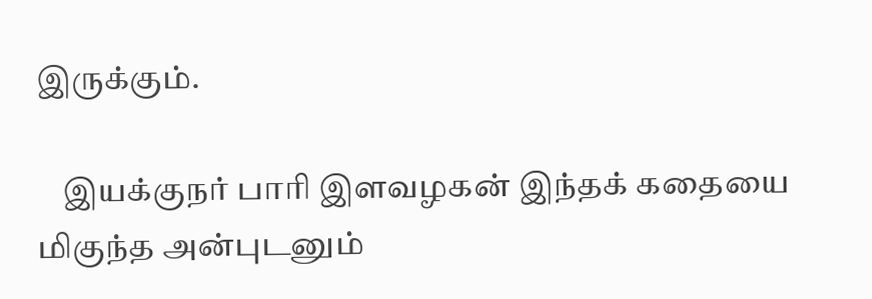இருக்கும்.

    இயக்குநர் பாரி இளவழகன் இந்தக் கதையை மிகுந்த அன்புடனும்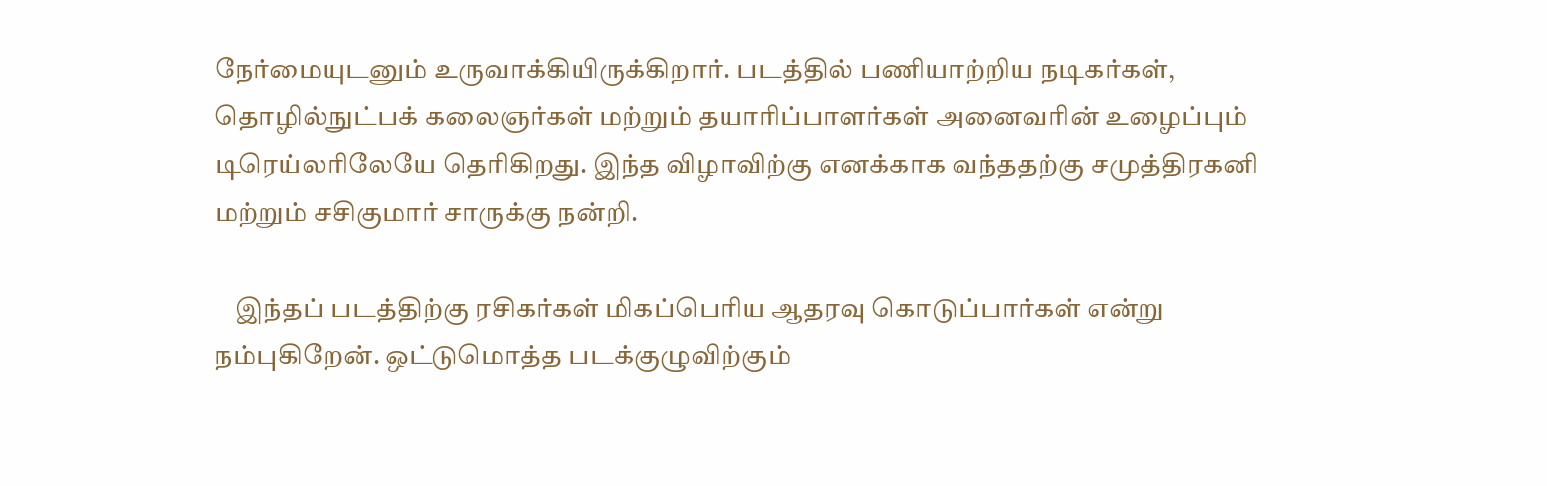நேர்மையுடனும் உருவாக்கியிருக்கிறார். படத்தில் பணியாற்றிய நடிகர்கள், தொழில்நுட்பக் கலைஞர்கள் மற்றும் தயாரிப்பாளர்கள் அனைவரின் உழைப்பும் டிரெய்லரிலேயே தெரிகிறது. இந்த விழாவிற்கு எனக்காக வந்ததற்கு சமுத்திரகனி மற்றும் சசிகுமார் சாருக்கு நன்றி.

    இந்தப் படத்திற்கு ரசிகர்கள் மிகப்பெரிய ஆதரவு கொடுப்பார்கள் என்று நம்புகிறேன். ஒட்டுமொத்த படக்குழுவிற்கும்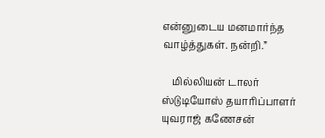என்னுடைய மனமார்ந்த வாழ்த்துகள். நன்றி.”

    மில்லியன் டாலர் ஸ்டுடியோஸ் தயாரிப்பாளர் யுவராஜ் கணேசன்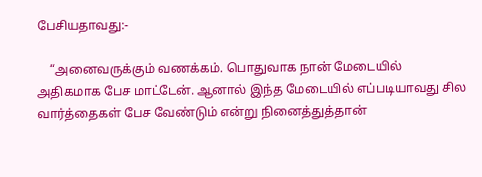பேசியதாவது:-

    “அனைவருக்கும் வணக்கம். பொதுவாக நான் மேடையில் அதிகமாக பேச மாட்டேன். ஆனால் இந்த மேடையில் எப்படியாவது சில வார்த்தைகள் பேச வேண்டும் என்று நினைத்துத்தான்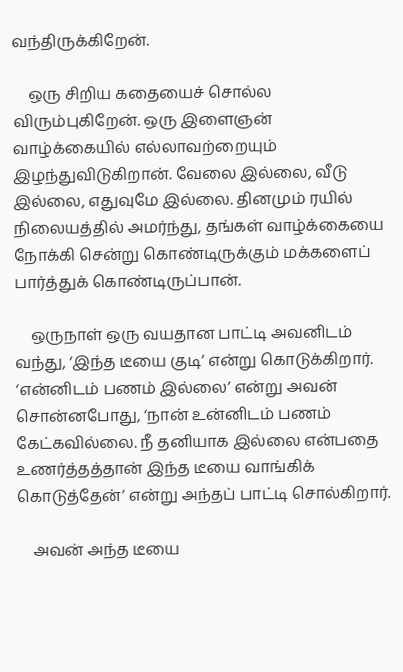வந்திருக்கிறேன்.

    ஒரு சிறிய கதையைச் சொல்ல விரும்புகிறேன். ஒரு இளைஞன் வாழ்க்கையில் எல்லாவற்றையும் இழந்துவிடுகிறான். வேலை இல்லை, வீடு இல்லை, எதுவுமே இல்லை. தினமும் ரயில் நிலையத்தில் அமர்ந்து, தங்கள் வாழ்க்கையை நோக்கி சென்று கொண்டிருக்கும் மக்களைப் பார்த்துக் கொண்டிருப்பான்.

    ஒருநாள் ஒரு வயதான பாட்டி அவனிடம் வந்து, ‘இந்த டீயை குடி’ என்று கொடுக்கிறார். ‘என்னிடம் பணம் இல்லை’ என்று அவன் சொன்னபோது, ‘நான் உன்னிடம் பணம் கேட்கவில்லை. நீ தனியாக இல்லை என்பதை உணர்த்தத்தான் இந்த டீயை வாங்கிக் கொடுத்தேன்’ என்று அந்தப் பாட்டி சொல்கிறார்.

    அவன் அந்த டீயை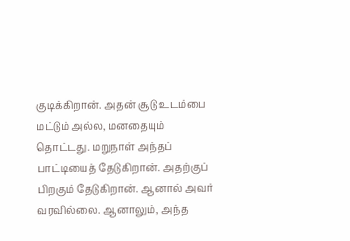குடிக்கிறான். அதன் சூடு உடம்பை மட்டும் அல்ல, மனதையும் தொட்டது. மறுநாள் அந்தப் பாட்டியைத் தேடுகிறான். அதற்குப் பிறகும் தேடுகிறான். ஆனால் அவர் வரவில்லை. ஆனாலும், அந்த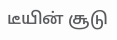டீயின் சூடு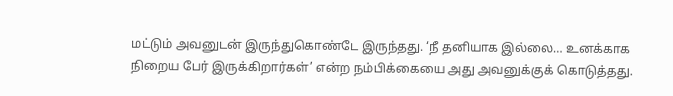மட்டும் அவனுடன் இருந்துகொண்டே இருந்தது. ‘நீ தனியாக இல்லை… உனக்காக நிறைய பேர் இருக்கிறார்கள்’ என்ற நம்பிக்கையை அது அவனுக்குக் கொடுத்தது.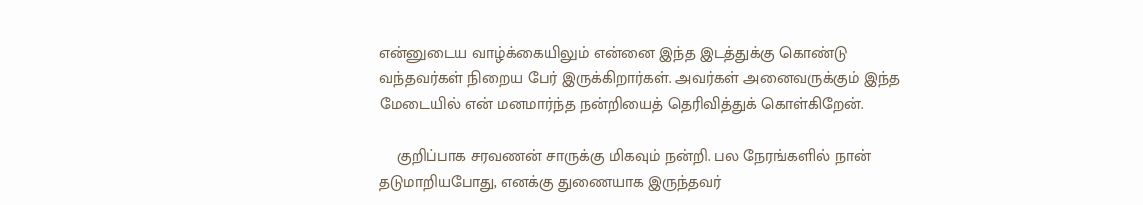என்னுடைய வாழ்க்கையிலும் என்னை இந்த இடத்துக்கு கொண்டு வந்தவர்கள் நிறைய பேர் இருக்கிறார்கள். அவர்கள் அனைவருக்கும் இந்த மேடையில் என் மனமார்ந்த நன்றியைத் தெரிவித்துக் கொள்கிறேன்.

    குறிப்பாக சரவணன் சாருக்கு மிகவும் நன்றி. பல நேரங்களில் நான் தடுமாறியபோது, எனக்கு துணையாக இருந்தவர்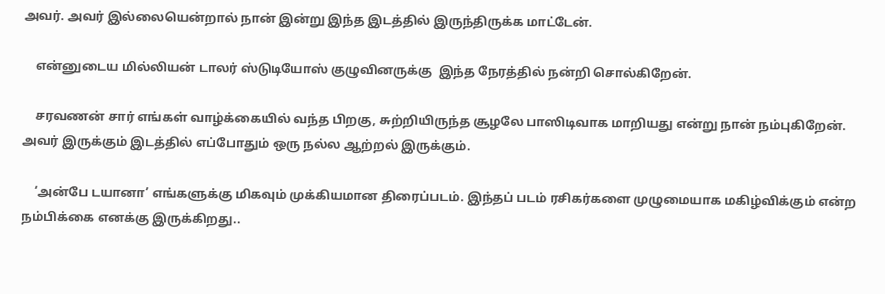அவர். அவர் இல்லையென்றால் நான் இன்று இந்த இடத்தில் இருந்திருக்க மாட்டேன்.

    என்னுடைய மில்லியன் டாலர் ஸ்டுடியோஸ் குழுவினருக்கு  இந்த நேரத்தில் நன்றி சொல்கிறேன்.

    சரவணன் சார் எங்கள் வாழ்க்கையில் வந்த பிறகு, சுற்றியிருந்த சூழலே பாஸிடிவாக மாறியது என்று நான் நம்புகிறேன். அவர் இருக்கும் இடத்தில் எப்போதும் ஒரு நல்ல ஆற்றல் இருக்கும்.

    ‘அன்பே டயானா’ எங்களுக்கு மிகவும் முக்கியமான திரைப்படம். இந்தப் படம் ரசிகர்களை முழுமையாக மகிழ்விக்கும் என்ற நம்பிக்கை எனக்கு இருக்கிறது..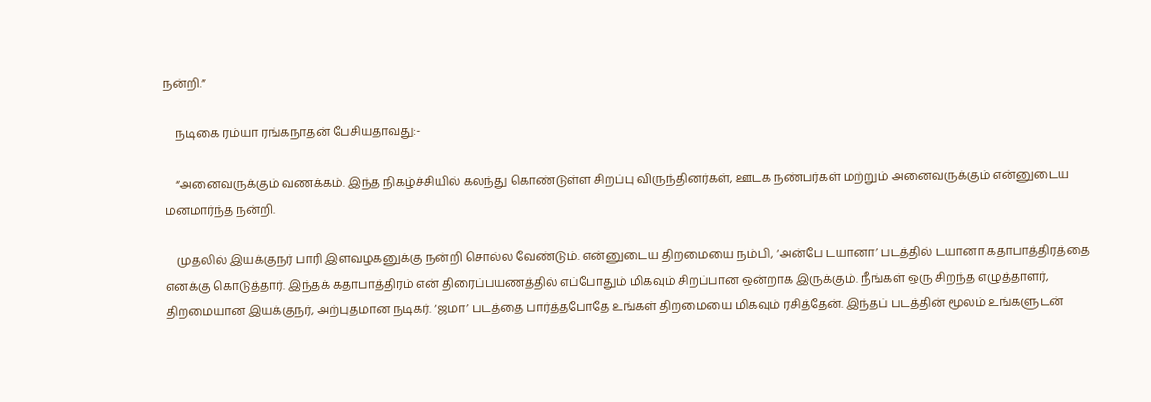நன்றி.”

    நடிகை ரம்யா ரங்கநாதன் பேசியதாவது:-

    “அனைவருக்கும் வணக்கம். இந்த நிகழ்ச்சியில் கலந்து கொண்டுள்ள சிறப்பு விருந்தினர்கள், ஊடக நண்பர்கள் மற்றும் அனைவருக்கும் என்னுடைய மனமார்ந்த நன்றி.

    முதலில் இயக்குநர் பாரி இளவழகனுக்கு நன்றி சொல்ல வேண்டும். என்னுடைய திறமையை நம்பி, ‘அன்பே டயானா’ படத்தில் டயானா கதாபாத்திரத்தை எனக்கு கொடுத்தார். இந்தக் கதாபாத்திரம் என் திரைப்பயணத்தில் எப்போதும் மிகவும் சிறப்பான ஒன்றாக இருக்கும். நீங்கள் ஒரு சிறந்த எழுத்தாளர், திறமையான இயக்குநர், அற்புதமான நடிகர். ‘ஜமா’ படத்தை பார்த்தபோதே உங்கள் திறமையை மிகவும் ரசித்தேன். இந்தப் படத்தின் மூலம் உங்களுடன்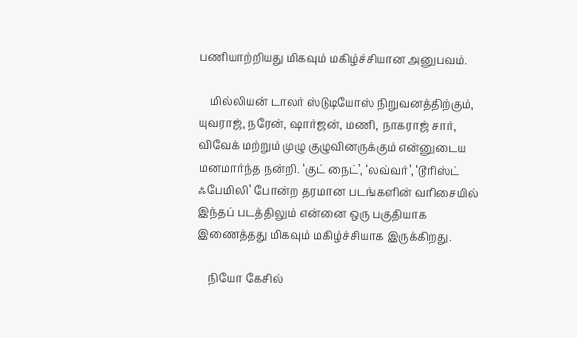பணியாற்றியது மிகவும் மகிழ்ச்சியான அனுபவம்.

    மில்லியன் டாலர் ஸ்டுடியோஸ் நிறுவனத்திற்கும், யுவராஜ், நரேன், ஷார்ஜன், மணி, நாகராஜ் சார், விவேக் மற்றும் முழு குழுவினருக்கும் என்னுடைய மனமார்ந்த நன்றி. ‘குட் நைட்’, ‘லவ்வர்’, ‘டூரிஸ்ட் ஃபேமிலி’ போன்ற தரமான படங்களின் வரிசையில் இந்தப் படத்திலும் என்னை ஒரு பகுதியாக இணைத்தது மிகவும் மகிழ்ச்சியாக இருக்கிறது.

    நியோ கேசில்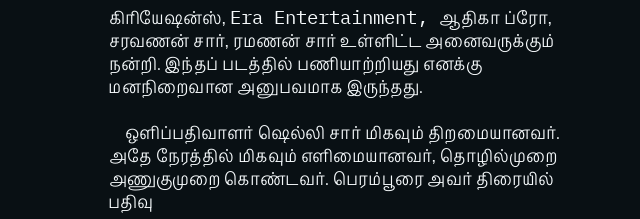கிரியேஷன்ஸ், Era Entertainment, ஆதிகா ப்ரோ, சரவணன் சார், ரமணன் சார் உள்ளிட்ட அனைவருக்கும் நன்றி. இந்தப் படத்தில் பணியாற்றியது எனக்கு மனநிறைவான அனுபவமாக இருந்தது.

    ஒளிப்பதிவாளர் ஷெல்லி சார் மிகவும் திறமையானவர். அதே நேரத்தில் மிகவும் எளிமையானவர், தொழில்முறை அணுகுமுறை கொண்டவர். பெரம்பூரை அவர் திரையில் பதிவு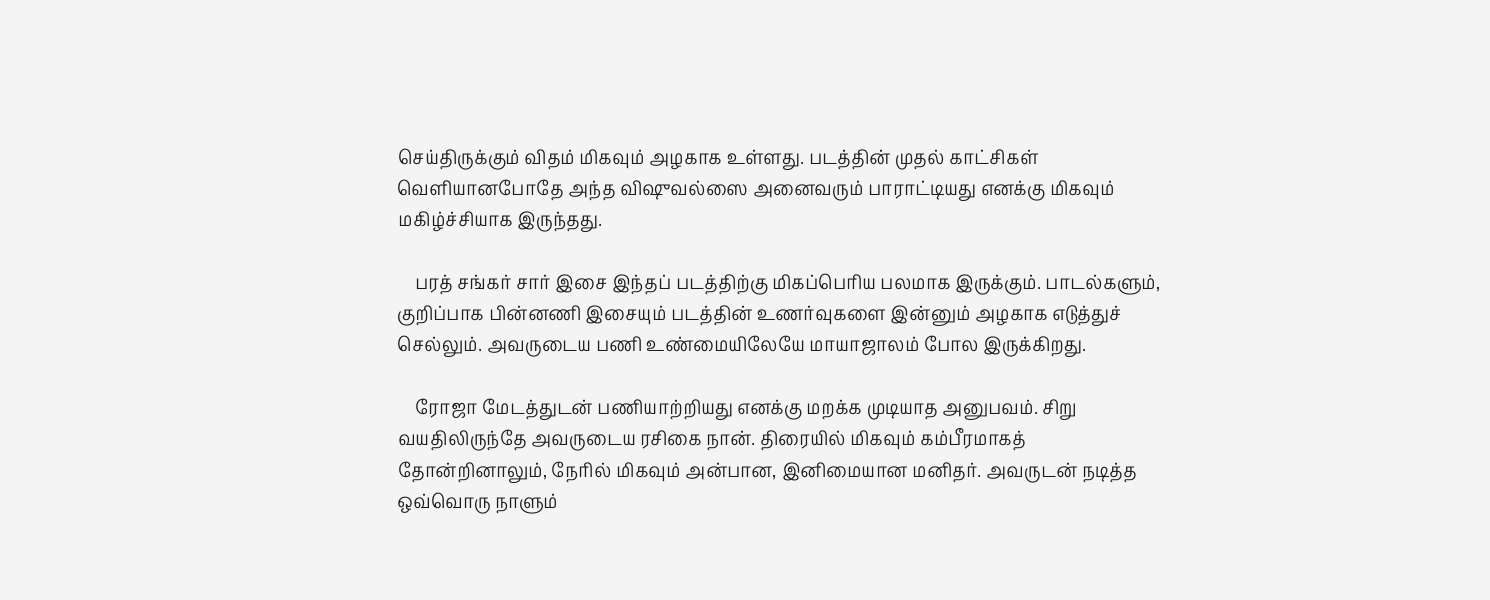செய்திருக்கும் விதம் மிகவும் அழகாக உள்ளது. படத்தின் முதல் காட்சிகள் வெளியானபோதே அந்த விஷுவல்ஸை அனைவரும் பாராட்டியது எனக்கு மிகவும் மகிழ்ச்சியாக இருந்தது.

    பரத் சங்கர் சார் இசை இந்தப் படத்திற்கு மிகப்பெரிய பலமாக இருக்கும். பாடல்களும், குறிப்பாக பின்னணி இசையும் படத்தின் உணர்வுகளை இன்னும் அழகாக எடுத்துச் செல்லும். அவருடைய பணி உண்மையிலேயே மாயாஜாலம் போல இருக்கிறது.

    ரோஜா மேடத்துடன் பணியாற்றியது எனக்கு மறக்க முடியாத அனுபவம். சிறு வயதிலிருந்தே அவருடைய ரசிகை நான். திரையில் மிகவும் கம்பீரமாகத் தோன்றினாலும், நேரில் மிகவும் அன்பான, இனிமையான மனிதர். அவருடன் நடித்த ஒவ்வொரு நாளும்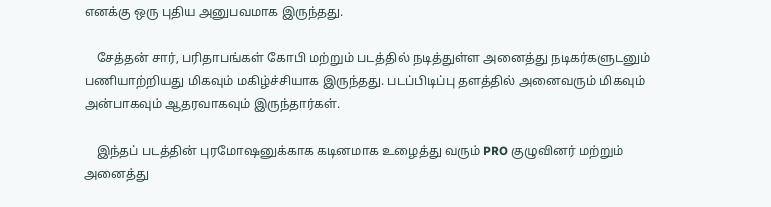எனக்கு ஒரு புதிய அனுபவமாக இருந்தது.

    சேத்தன் சார், பரிதாபங்கள் கோபி மற்றும் படத்தில் நடித்துள்ள அனைத்து நடிகர்களுடனும் பணியாற்றியது மிகவும் மகிழ்ச்சியாக இருந்தது. படப்பிடிப்பு தளத்தில் அனைவரும் மிகவும் அன்பாகவும் ஆதரவாகவும் இருந்தார்கள்.

    இந்தப் படத்தின் புரமோஷனுக்காக கடினமாக உழைத்து வரும் PRO குழுவினர் மற்றும் அனைத்து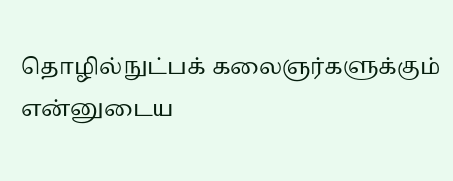தொழில்நுட்பக் கலைஞர்களுக்கும் என்னுடைய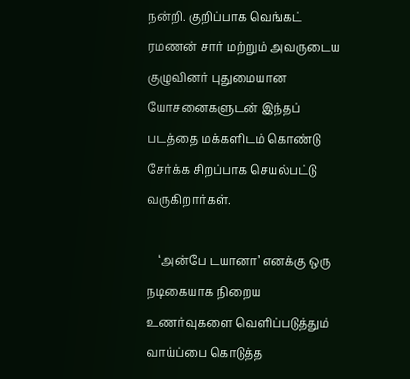நன்றி. குறிப்பாக வெங்கட் ரமணன் சார் மற்றும் அவருடைய குழுவினர் புதுமையான யோசனைகளுடன் இந்தப் படத்தை மக்களிடம் கொண்டு சேர்க்க சிறப்பாக செயல்பட்டு வருகிறார்கள்.

    ‘அன்பே டயானா’ எனக்கு ஒரு நடிகையாக நிறைய உணர்வுகளை வெளிப்படுத்தும் வாய்ப்பை கொடுத்த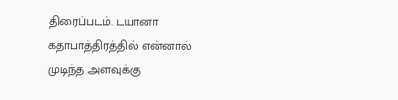திரைப்படம். டயானா கதாபாத்திரத்தில் என்னால் முடிந்த அளவுக்கு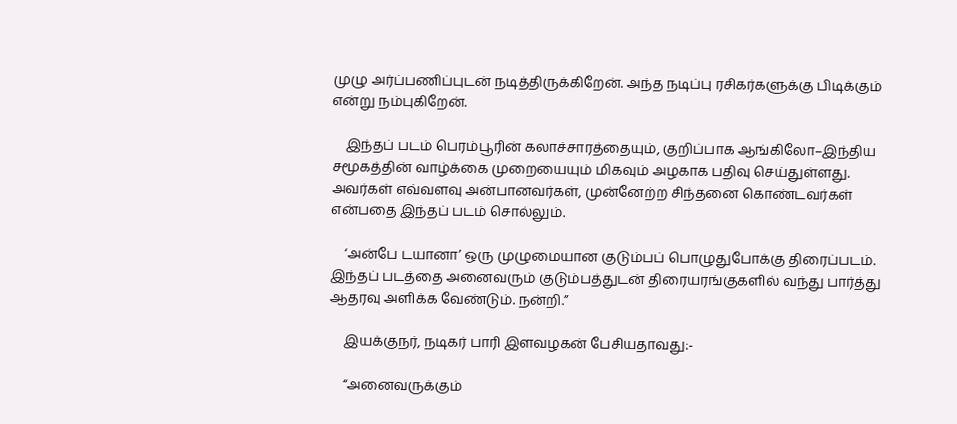முழு அர்ப்பணிப்புடன் நடித்திருக்கிறேன். அந்த நடிப்பு ரசிகர்களுக்கு பிடிக்கும் என்று நம்புகிறேன்.

    இந்தப் படம் பெரம்பூரின் கலாச்சாரத்தையும், குறிப்பாக ஆங்கிலோ–இந்திய சமூகத்தின் வாழ்க்கை முறையையும் மிகவும் அழகாக பதிவு செய்துள்ளது. அவர்கள் எவ்வளவு அன்பானவர்கள், முன்னேற்ற சிந்தனை கொண்டவர்கள் என்பதை இந்தப் படம் சொல்லும்.

    ‘அன்பே டயானா’ ஒரு முழுமையான குடும்பப் பொழுதுபோக்கு திரைப்படம். இந்தப் படத்தை அனைவரும் குடும்பத்துடன் திரையரங்குகளில் வந்து பார்த்து ஆதரவு அளிக்க வேண்டும். நன்றி.”

    இயக்குநர், நடிகர் பாரி இளவழகன் பேசியதாவது:-

    “அனைவருக்கும்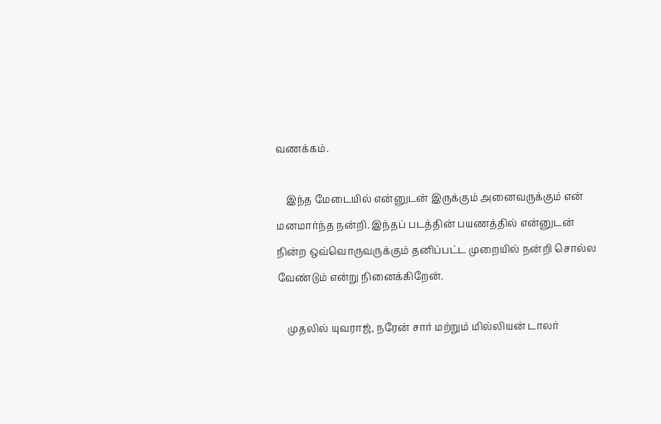வணக்கம்.

    இந்த மேடையில் என்னுடன் இருக்கும் அனைவருக்கும் என் மனமார்ந்த நன்றி. இந்தப் படத்தின் பயணத்தில் என்னுடன் நின்ற ஒவ்வொருவருக்கும் தனிப்பட்ட முறையில் நன்றி சொல்ல வேண்டும் என்று நினைக்கிறேன்.

    முதலில் யுவராஜ், நரேன் சார் மற்றும் மில்லியன் டாலர்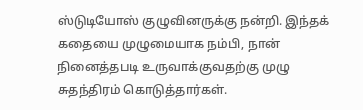ஸ்டுடியோஸ் குழுவினருக்கு நன்றி. இந்தக் கதையை முழுமையாக நம்பி, நான் நினைத்தபடி உருவாக்குவதற்கு முழு சுதந்திரம் கொடுத்தார்கள்.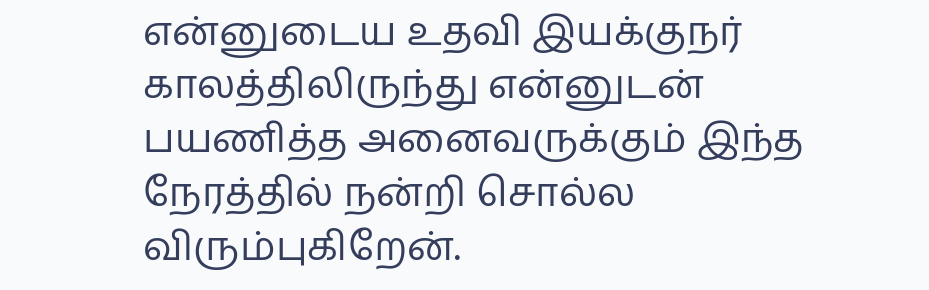என்னுடைய உதவி இயக்குநர் காலத்திலிருந்து என்னுடன் பயணித்த அனைவருக்கும் இந்த நேரத்தில் நன்றி சொல்ல விரும்புகிறேன்.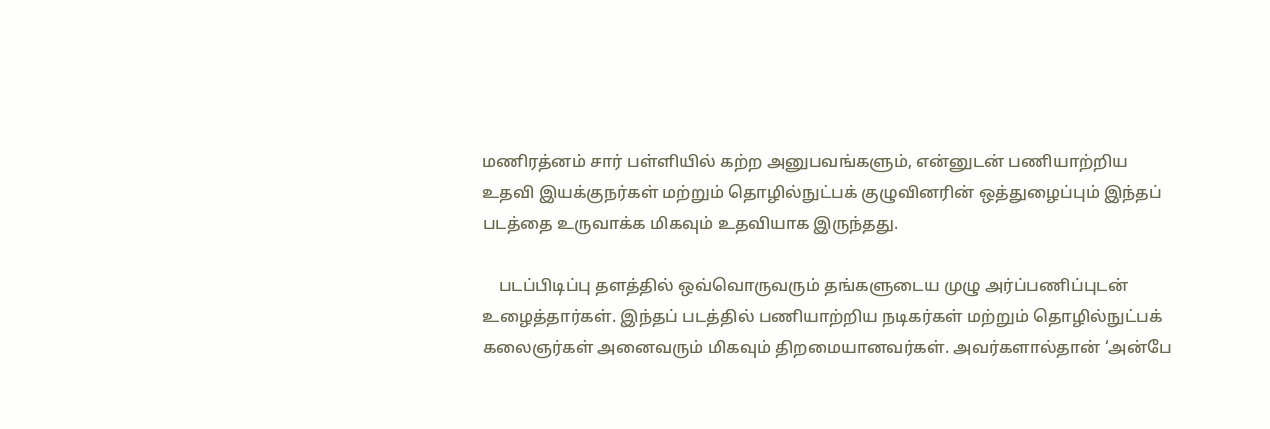மணிரத்னம் சார் பள்ளியில் கற்ற அனுபவங்களும், என்னுடன் பணியாற்றிய உதவி இயக்குநர்கள் மற்றும் தொழில்நுட்பக் குழுவினரின் ஒத்துழைப்பும் இந்தப் படத்தை உருவாக்க மிகவும் உதவியாக இருந்தது.

    படப்பிடிப்பு தளத்தில் ஒவ்வொருவரும் தங்களுடைய முழு அர்ப்பணிப்புடன் உழைத்தார்கள். இந்தப் படத்தில் பணியாற்றிய நடிகர்கள் மற்றும் தொழில்நுட்பக் கலைஞர்கள் அனைவரும் மிகவும் திறமையானவர்கள். அவர்களால்தான் ‘அன்பே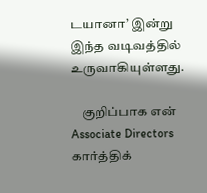டயானா’ இன்று இந்த வடிவத்தில் உருவாகியுள்ளது.

    குறிப்பாக என் Associate Directors கார்த்திக்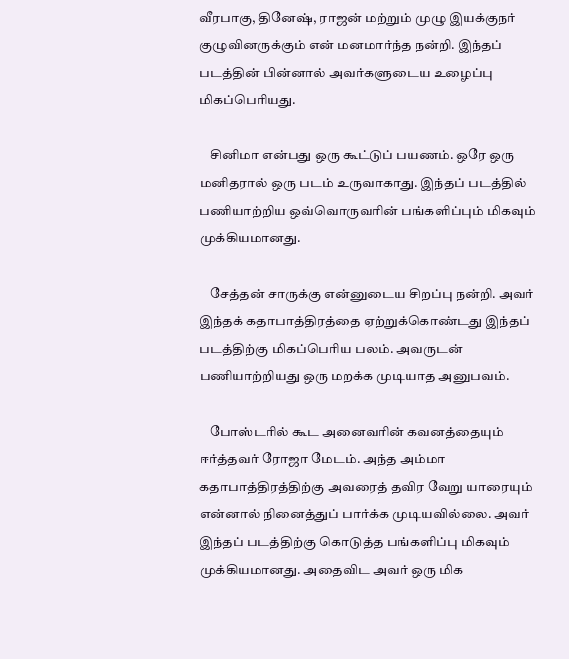வீரபாகு, தினேஷ், ராஜன் மற்றும் முழு இயக்குநர் குழுவினருக்கும் என் மனமார்ந்த நன்றி. இந்தப் படத்தின் பின்னால் அவர்களுடைய உழைப்பு மிகப்பெரியது.

    சினிமா என்பது ஒரு கூட்டுப் பயணம். ஒரே ஒரு மனிதரால் ஒரு படம் உருவாகாது. இந்தப் படத்தில் பணியாற்றிய ஒவ்வொருவரின் பங்களிப்பும் மிகவும் முக்கியமானது.

    சேத்தன் சாருக்கு என்னுடைய சிறப்பு நன்றி. அவர் இந்தக் கதாபாத்திரத்தை ஏற்றுக்கொண்டது இந்தப் படத்திற்கு மிகப்பெரிய பலம். அவருடன் பணியாற்றியது ஒரு மறக்க முடியாத அனுபவம்.

    போஸ்டரில் கூட அனைவரின் கவனத்தையும் ஈர்த்தவர் ரோஜா மேடம். அந்த அம்மா கதாபாத்திரத்திற்கு அவரைத் தவிர வேறு யாரையும் என்னால் நினைத்துப் பார்க்க முடியவில்லை. அவர் இந்தப் படத்திற்கு கொடுத்த பங்களிப்பு மிகவும் முக்கியமானது. அதைவிட அவர் ஒரு மிக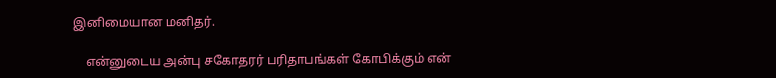இனிமையான மனிதர்.

    என்னுடைய அன்பு சகோதரர் பரிதாபங்கள் கோபிக்கும் என்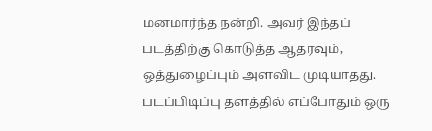மனமார்ந்த நன்றி. அவர் இந்தப் படத்திற்கு கொடுத்த ஆதரவும், ஒத்துழைப்பும் அளவிட முடியாதது. படப்பிடிப்பு தளத்தில் எப்போதும் ஒரு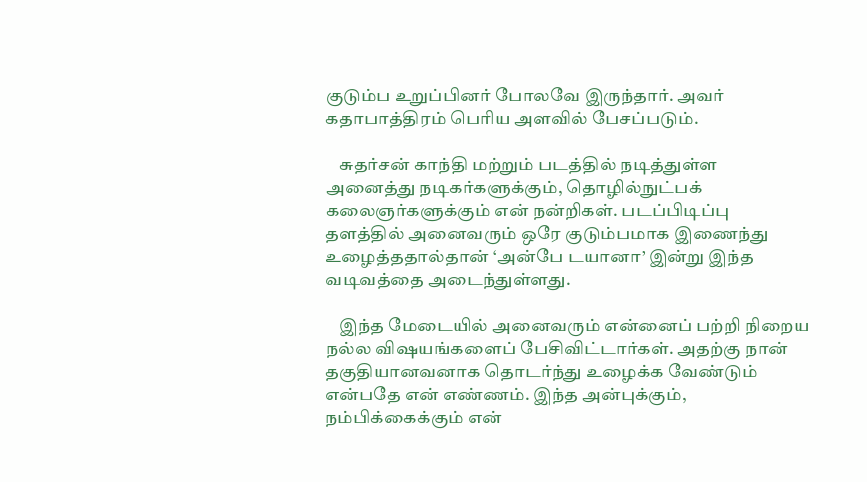குடும்ப உறுப்பினர் போலவே இருந்தார். அவர் கதாபாத்திரம் பெரிய அளவில் பேசப்படும்.

    சுதர்சன் காந்தி மற்றும் படத்தில் நடித்துள்ள அனைத்து நடிகர்களுக்கும், தொழில்நுட்பக் கலைஞர்களுக்கும் என் நன்றிகள். படப்பிடிப்பு தளத்தில் அனைவரும் ஒரே குடும்பமாக இணைந்து உழைத்ததால்தான் ‘அன்பே டயானா’ இன்று இந்த வடிவத்தை அடைந்துள்ளது.

    இந்த மேடையில் அனைவரும் என்னைப் பற்றி நிறைய நல்ல விஷயங்களைப் பேசிவிட்டார்கள். அதற்கு நான் தகுதியானவனாக தொடர்ந்து உழைக்க வேண்டும் என்பதே என் எண்ணம். இந்த அன்புக்கும், நம்பிக்கைக்கும் என்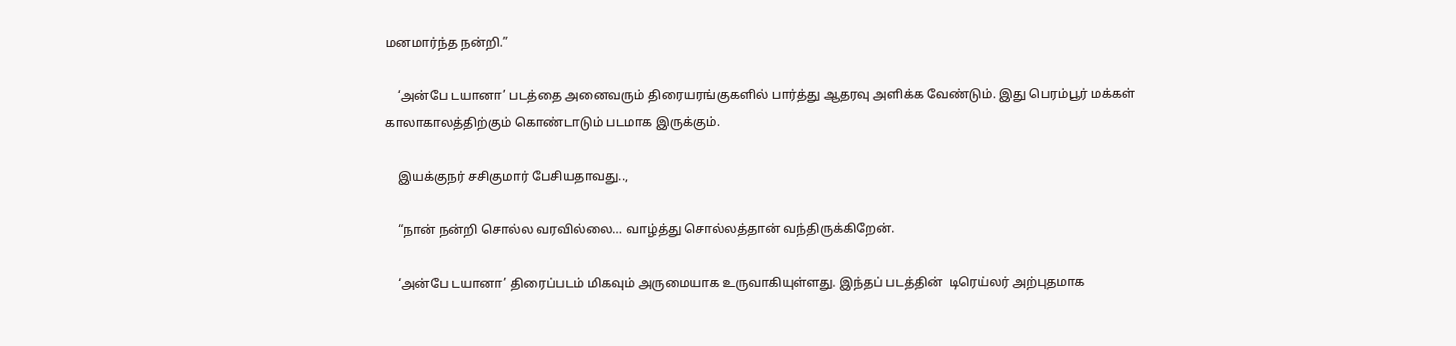மனமார்ந்த நன்றி.”

    ‘அன்பே டயானா’ படத்தை அனைவரும் திரையரங்குகளில் பார்த்து ஆதரவு அளிக்க வேண்டும். இது பெரம்பூர் மக்கள் காலாகாலத்திற்கும் கொண்டாடும் படமாக இருக்கும்.

    இயக்குநர் சசிகுமார் பேசியதாவது..,

    “நான் நன்றி சொல்ல வரவில்லை… வாழ்த்து சொல்லத்தான் வந்திருக்கிறேன்.

    ‘அன்பே டயானா’ திரைப்படம் மிகவும் அருமையாக உருவாகியுள்ளது. இந்தப் படத்தின்  டிரெய்லர் அற்புதமாக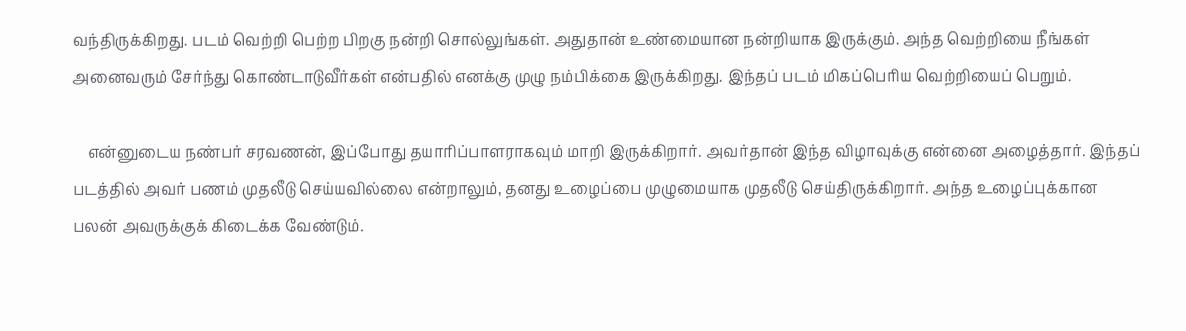வந்திருக்கிறது. படம் வெற்றி பெற்ற பிறகு நன்றி சொல்லுங்கள். அதுதான் உண்மையான நன்றியாக இருக்கும். அந்த வெற்றியை நீங்கள் அனைவரும் சேர்ந்து கொண்டாடுவீர்கள் என்பதில் எனக்கு முழு நம்பிக்கை இருக்கிறது. இந்தப் படம் மிகப்பெரிய வெற்றியைப் பெறும்.

    என்னுடைய நண்பர் சரவணன், இப்போது தயாரிப்பாளராகவும் மாறி இருக்கிறார். அவர்தான் இந்த விழாவுக்கு என்னை அழைத்தார். இந்தப் படத்தில் அவர் பணம் முதலீடு செய்யவில்லை என்றாலும், தனது உழைப்பை முழுமையாக முதலீடு செய்திருக்கிறார். அந்த உழைப்புக்கான பலன் அவருக்குக் கிடைக்க வேண்டும்.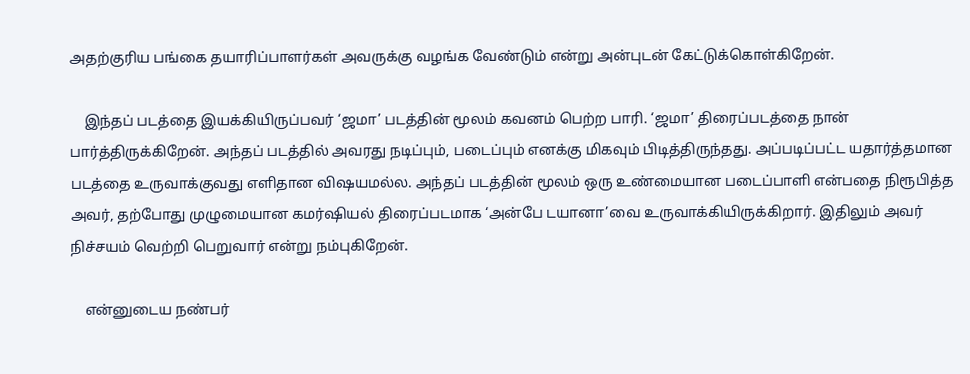அதற்குரிய பங்கை தயாரிப்பாளர்கள் அவருக்கு வழங்க வேண்டும் என்று அன்புடன் கேட்டுக்கொள்கிறேன்.

    இந்தப் படத்தை இயக்கியிருப்பவர் ‘ஜமா’ படத்தின் மூலம் கவனம் பெற்ற பாரி. ‘ஜமா’ திரைப்படத்தை நான் பார்த்திருக்கிறேன். அந்தப் படத்தில் அவரது நடிப்பும், படைப்பும் எனக்கு மிகவும் பிடித்திருந்தது. அப்படிப்பட்ட யதார்த்தமான படத்தை உருவாக்குவது எளிதான விஷயமல்ல. அந்தப் படத்தின் மூலம் ஒரு உண்மையான படைப்பாளி என்பதை நிரூபித்த அவர், தற்போது முழுமையான கமர்ஷியல் திரைப்படமாக ‘அன்பே டயானா’வை உருவாக்கியிருக்கிறார். இதிலும் அவர் நிச்சயம் வெற்றி பெறுவார் என்று நம்புகிறேன்.

    என்னுடைய நண்பர்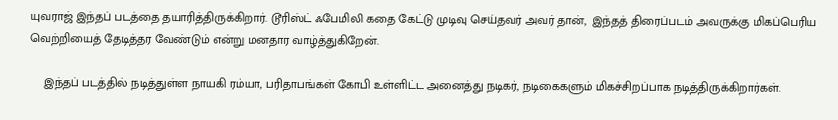யுவராஜ் இந்தப் படத்தை தயாரித்திருக்கிறார். டூரிஸ்ட் ஃபேமிலி கதை கேட்டு முடிவு செய்தவர் அவர் தான்,  இந்தத் திரைப்படம் அவருக்கு மிகப்பெரிய வெற்றியைத் தேடித்தர வேண்டும் என்று மனதார வாழ்த்துகிறேன்.

    இந்தப் படத்தில் நடித்துள்ள நாயகி ரம்யா, பரிதாபங்கள் கோபி உள்ளிட்ட அனைத்து நடிகர், நடிகைகளும் மிகச்சிறப்பாக நடித்திருக்கிறார்கள்.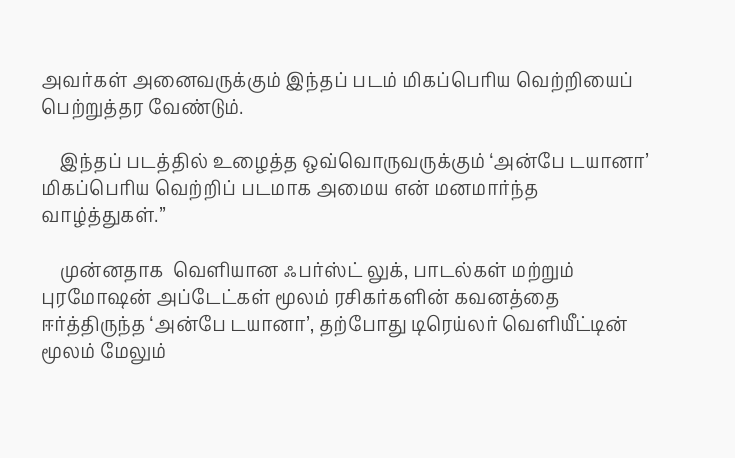அவர்கள் அனைவருக்கும் இந்தப் படம் மிகப்பெரிய வெற்றியைப் பெற்றுத்தர வேண்டும்.

    இந்தப் படத்தில் உழைத்த ஒவ்வொருவருக்கும் ‘அன்பே டயானா’ மிகப்பெரிய வெற்றிப் படமாக அமைய என் மனமார்ந்த வாழ்த்துகள்.”

    முன்னதாக  வெளியான ஃபர்ஸ்ட் லுக், பாடல்கள் மற்றும் புரமோஷன் அப்டேட்கள் மூலம் ரசிகர்களின் கவனத்தை ஈர்த்திருந்த ‘அன்பே டயானா’, தற்போது டிரெய்லர் வெளியீட்டின் மூலம் மேலும்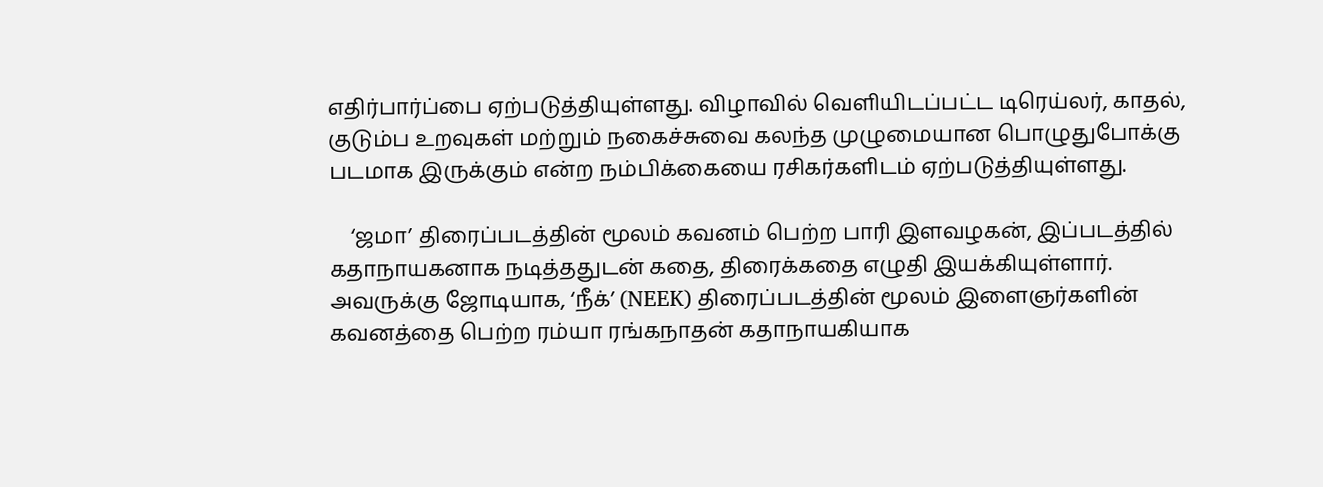எதிர்பார்ப்பை ஏற்படுத்தியுள்ளது. விழாவில் வெளியிடப்பட்ட டிரெய்லர், காதல், குடும்ப உறவுகள் மற்றும் நகைச்சுவை கலந்த முழுமையான பொழுதுபோக்கு படமாக இருக்கும் என்ற நம்பிக்கையை ரசிகர்களிடம் ஏற்படுத்தியுள்ளது.

    ‘ஜமா’ திரைப்படத்தின் மூலம் கவனம் பெற்ற பாரி இளவழகன், இப்படத்தில் கதாநாயகனாக நடித்ததுடன் கதை, திரைக்கதை எழுதி இயக்கியுள்ளார். அவருக்கு ஜோடியாக, ‘நீக்’ (NEEK) திரைப்படத்தின் மூலம் இளைஞர்களின் கவனத்தை பெற்ற ரம்யா ரங்கநாதன் கதாநாயகியாக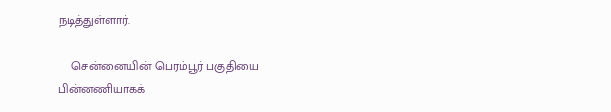நடித்துள்ளார்.

    சென்னையின் பெரம்பூர் பகுதியை பின்னணியாகக்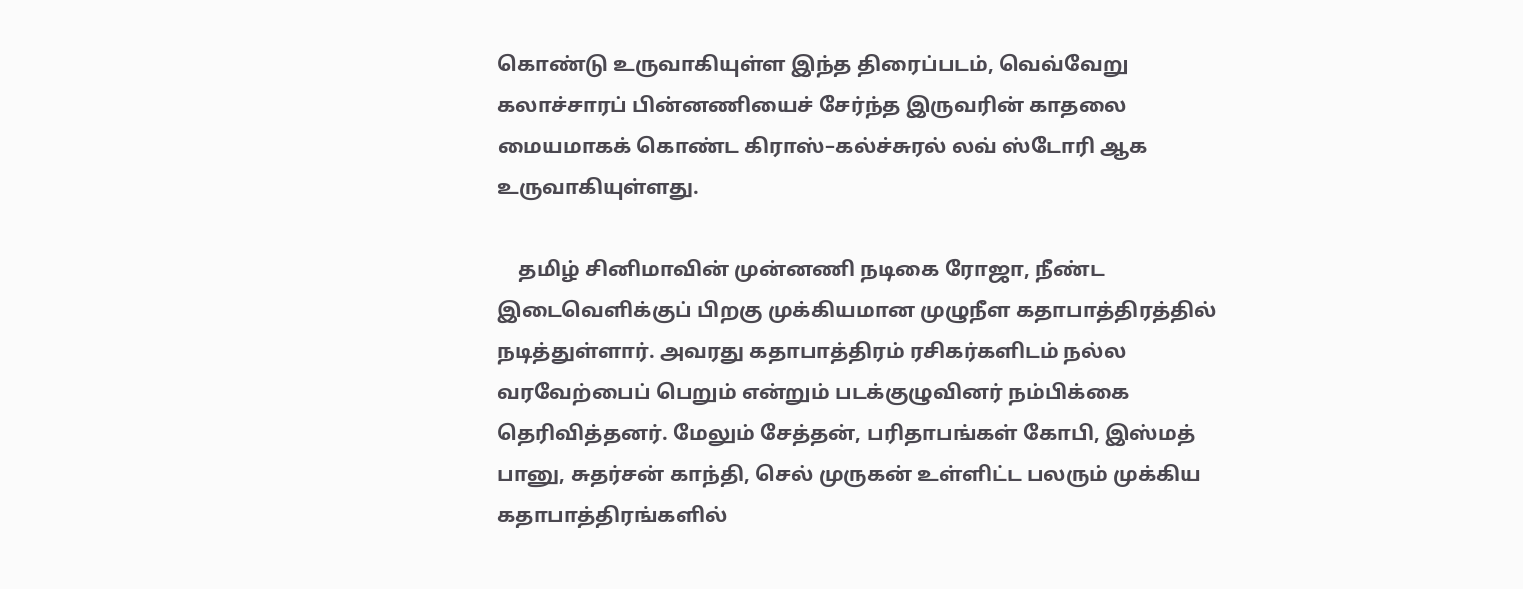கொண்டு உருவாகியுள்ள இந்த திரைப்படம், வெவ்வேறு கலாச்சாரப் பின்னணியைச் சேர்ந்த இருவரின் காதலை மையமாகக் கொண்ட கிராஸ்–கல்ச்சுரல் லவ் ஸ்டோரி ஆக உருவாகியுள்ளது.

    தமிழ் சினிமாவின் முன்னணி நடிகை ரோஜா, நீண்ட இடைவெளிக்குப் பிறகு முக்கியமான முழுநீள கதாபாத்திரத்தில் நடித்துள்ளார். அவரது கதாபாத்திரம் ரசிகர்களிடம் நல்ல வரவேற்பைப் பெறும் என்றும் படக்குழுவினர் நம்பிக்கை தெரிவித்தனர். மேலும் சேத்தன், பரிதாபங்கள் கோபி, இஸ்மத் பானு, சுதர்சன் காந்தி, செல் முருகன் உள்ளிட்ட பலரும் முக்கிய கதாபாத்திரங்களில்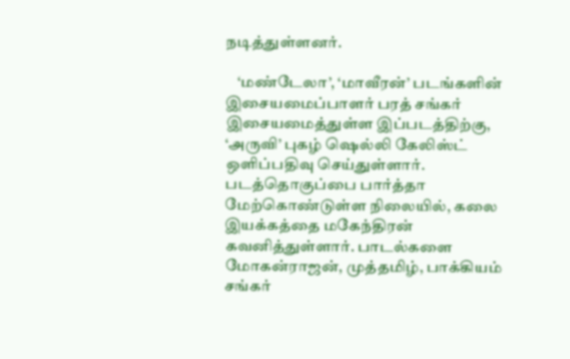நடித்துள்ளனர்.

    ‘மண்டேலா’, ‘மாவீரன்’ படங்களின் இசையமைப்பாளர் பரத் சங்கர் இசையமைத்துள்ள இப்படத்திற்கு, ‘அருவி’ புகழ் ஷெல்லி கேலிஸ்ட் ஒளிப்பதிவு செய்துள்ளார். படத்தொகுப்பை பார்த்தா மேற்கொண்டுள்ள நிலையில், கலை இயக்கத்தை மகேந்திரன் கவனித்துள்ளார். பாடல்களை மோகன்ராஜன், முத்தமிழ், பாக்கியம் சங்கர்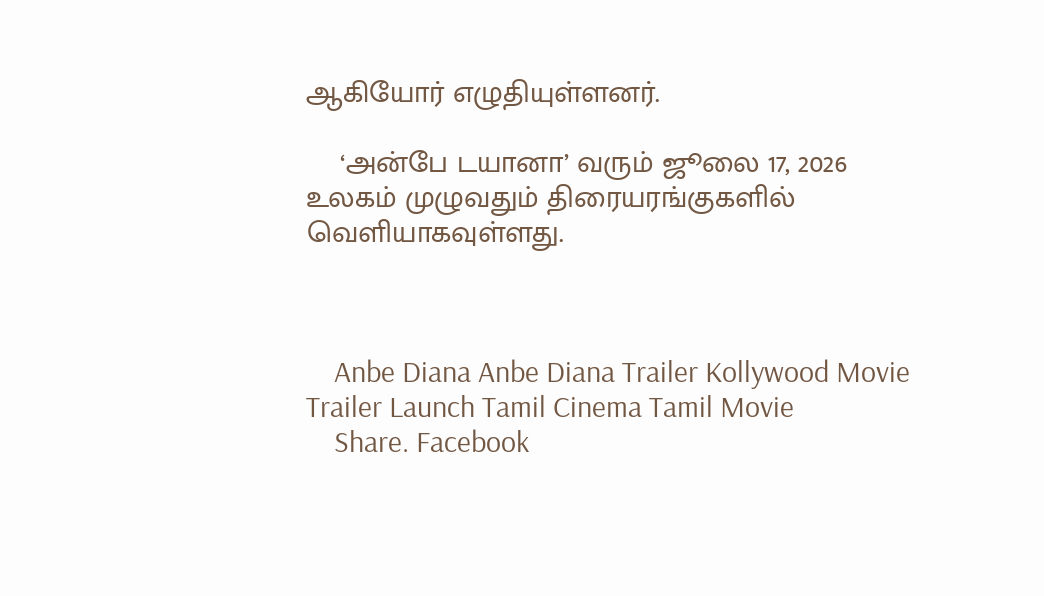ஆகியோர் எழுதியுள்ளனர்.

    ‘அன்பே டயானா’ வரும் ஜூலை 17, 2026 உலகம் முழுவதும் திரையரங்குகளில் வெளியாகவுள்ளது.



    Anbe Diana Anbe Diana Trailer Kollywood Movie Trailer Launch Tamil Cinema Tamil Movie
    Share. Facebook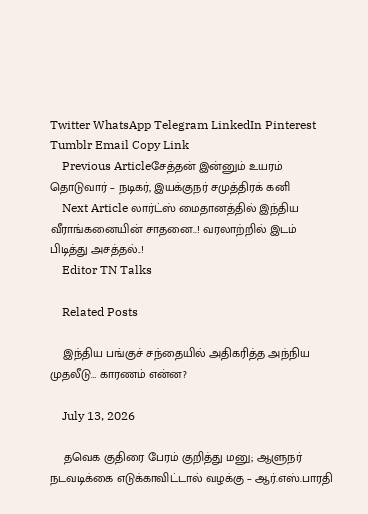Twitter WhatsApp Telegram LinkedIn Pinterest Tumblr Email Copy Link
    Previous Articleசேத்தன் இன்னும் உயரம் தொடுவார் – நடிகர், இயக்குநர் சமுத்திரக் கனி
    Next Article லார்ட்ஸ் மைதானத்தில் இந்திய வீராங்கனையின் சாதனை..! வரலாற்றில் இடம் பிடித்து அசத்தல்..!
    Editor TN Talks

    Related Posts

    இந்திய பங்குச் சந்தையில் அதிகரித்த அந்நிய முதலீடு… காரணம் என்ன?

    July 13, 2026

    தவெக குதிரை பேரம் குறித்து மனு; ஆளுநர் நடவடிக்கை எடுக்காவிட்டால் வழக்கு – ஆர்.எஸ்.பாரதி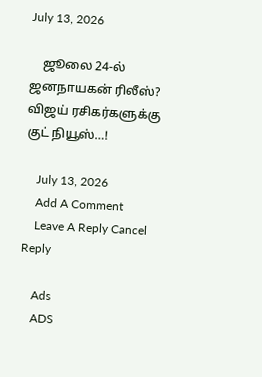July 13, 2026

    ஜூலை 24-ல் ஜனநாயகன் ரிலீஸ்? விஜய் ரசிகர்களுக்கு குட் நியூஸ்…!

    July 13, 2026
    Add A Comment
    Leave A Reply Cancel Reply

    Ads
    ADS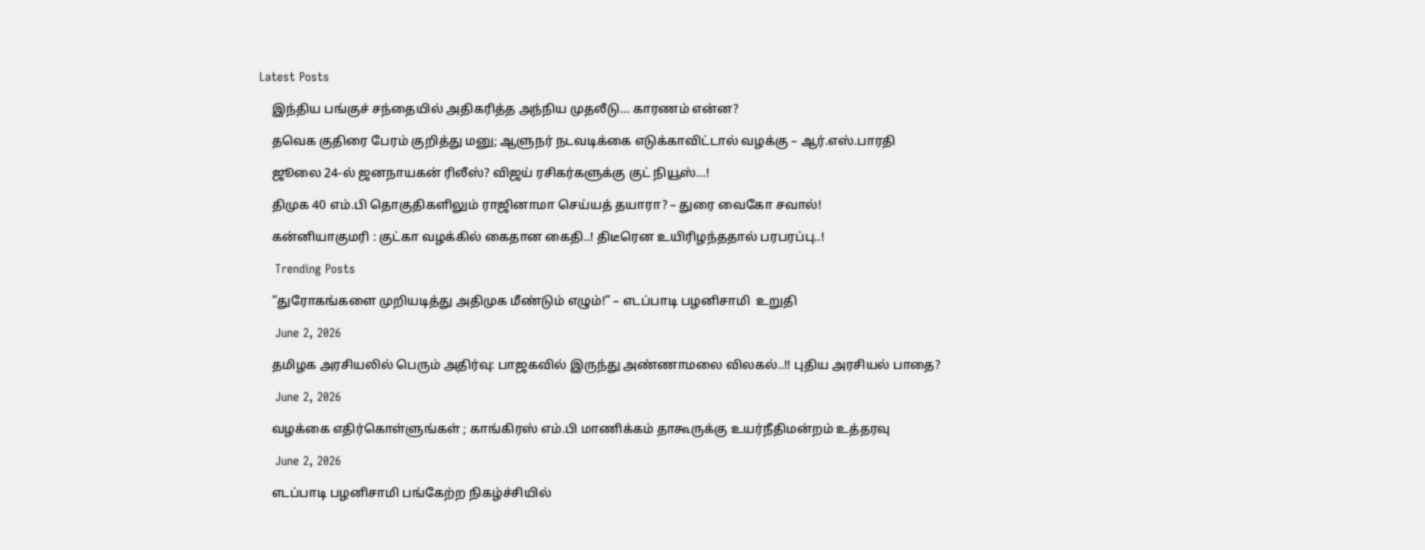Latest Posts

    இந்திய பங்குச் சந்தையில் அதிகரித்த அந்நிய முதலீடு… காரணம் என்ன?

    தவெக குதிரை பேரம் குறித்து மனு; ஆளுநர் நடவடிக்கை எடுக்காவிட்டால் வழக்கு – ஆர்.எஸ்.பாரதி

    ஜூலை 24-ல் ஜனநாயகன் ரிலீஸ்? விஜய் ரசிகர்களுக்கு குட் நியூஸ்…!

    திமுக 40 எம்.பி தொகுதிகளிலும் ராஜினாமா செய்யத் தயாரா? – துரை வைகோ சவால்!

    கன்னியாகுமரி : குட்கா வழக்கில் கைதான கைதி..! திடீரென உயிரிழந்ததால் பரபரப்பு..!

    Trending Posts

    “துரோகங்களை முறியடித்து அதிமுக மீண்டும் எழும்!” – எடப்பாடி பழனிசாமி  உறுதி

    June 2, 2026

    தமிழக அரசியலில் பெரும் அதிர்வு: பாஜகவில் இருந்து அண்ணாமலை விலகல்..!! புதிய அரசியல் பாதை?

    June 2, 2026

    வழக்கை எதிர்கொள்ளுங்கள் ; காங்கிரஸ் எம்.பி மாணிக்கம் தாகூருக்கு உயர்நீதிமன்றம் உத்தரவு

    June 2, 2026

    எடப்பாடி பழனிசாமி பங்கேற்ற நிகழ்ச்சியில்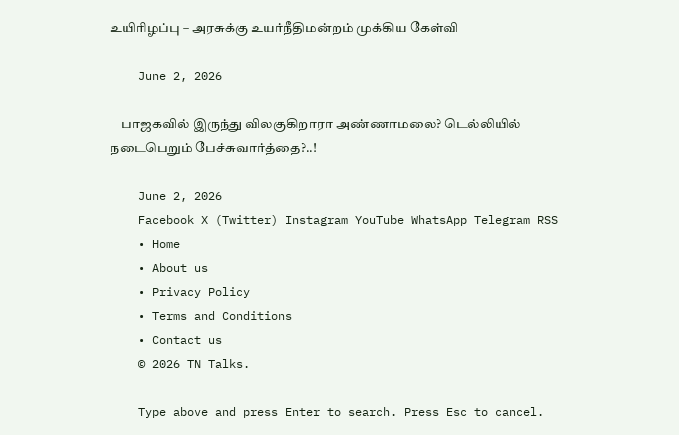உயிரிழப்பு – அரசுக்கு உயர்நீதிமன்றம் முக்கிய கேள்வி

    June 2, 2026

    பாஜகவில் இருந்து விலகுகிறாரா அண்ணாமலை? டெல்லியில் நடைபெறும் பேச்சுவார்த்தை?..!

    June 2, 2026
    Facebook X (Twitter) Instagram YouTube WhatsApp Telegram RSS
    • Home
    • About us
    • Privacy Policy
    • Terms and Conditions
    • Contact us
    © 2026 TN Talks.

    Type above and press Enter to search. Press Esc to cancel.